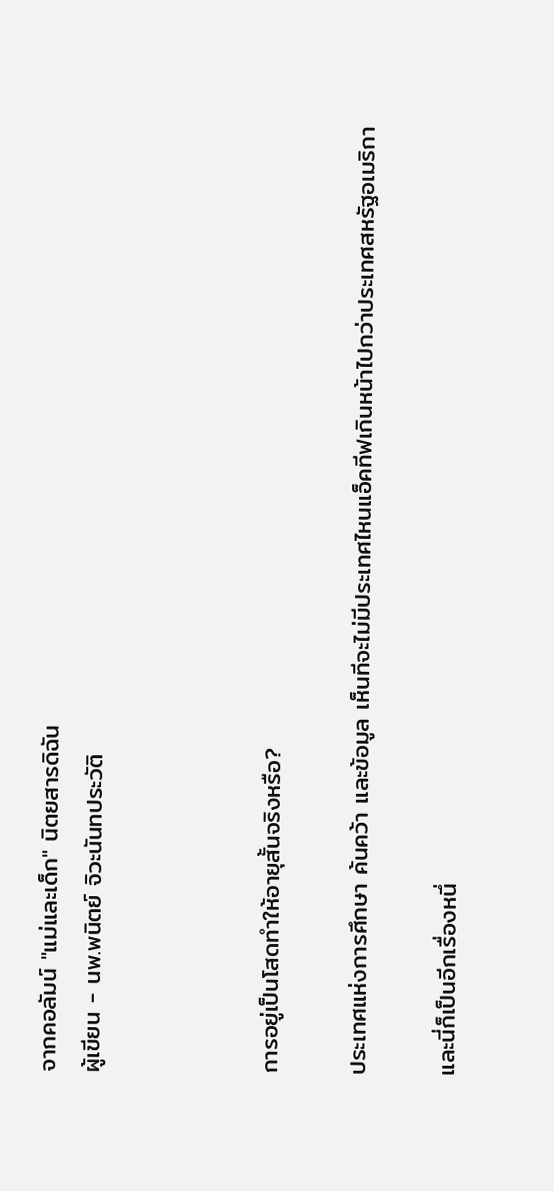จากคอลัมน์ "แม่และเด็ก" นิตยสารดิฉัน
ผู้เขียน - นพ.พนิตย์ จิวะนันทประวัติ



การอยู่เป็นโสดทำให้อายุสั้นจริงหรือ?

ประเทศแห่งการศึกษา ค้นคว้า และข้อมูล เห็นทีจะไม่มีประเทศไหนแอ็คทีฟเกินหน้าไปกว่าประเทศสหรัฐอเมริกา

และนี่ก็เป็นอีกเรื่องหนึ่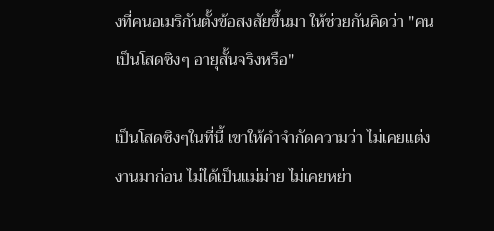งที่คนอเมริกันตั้งข้อสงสัยขึ้นมา ให้ช่วยกันคิดว่า "คนเป็นโสดซิงๆ อายุสั้นจริงหรือ"

เป็นโสดซิงๆในที่นี้ เขาให้คำจำกัดความว่า ไม่เคยแต่งงานมาก่อน ไม่ได้เป็นแม่ม่าย ไม่เคยหย่า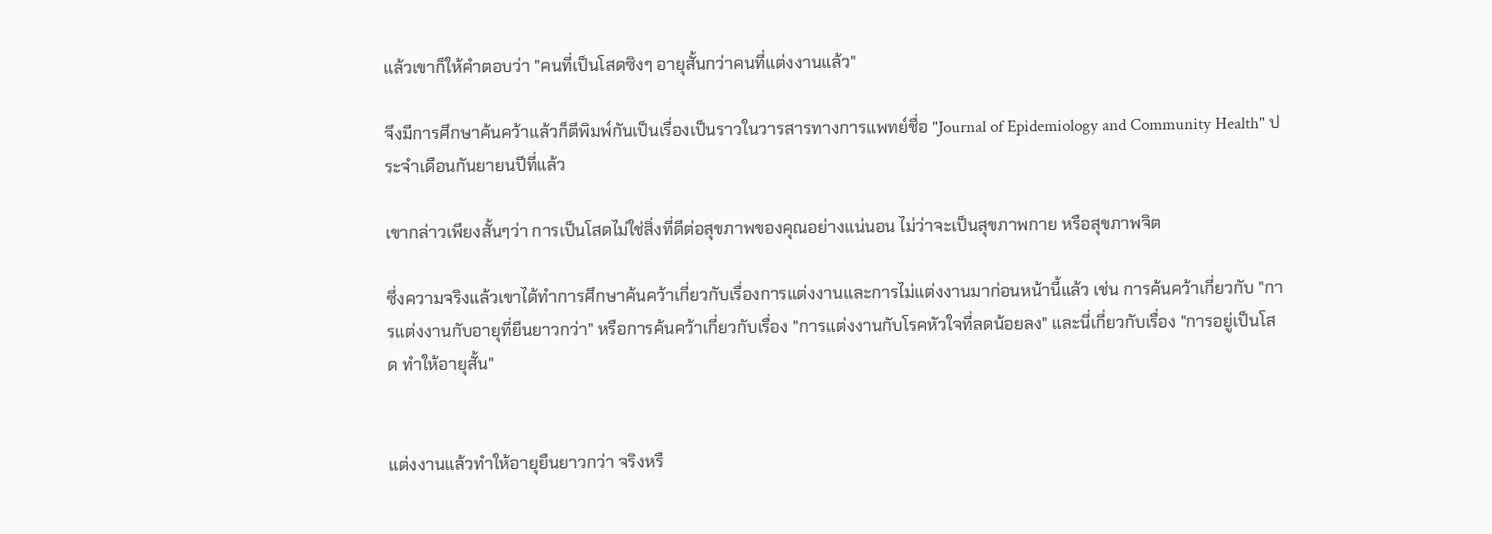แล้วเขาก็ให้คำตอบว่า "คนที่เป็นโสดซิงๆ อายุสั้นกว่าคนที่แต่งงานแล้ว"

จึงมีการศึกษาค้นคว้าแล้วก็ตีพิมพ์กันเป็นเรื่องเป็นราวในวารสารทางการแพทย์ชื่อ "Journal of Epidemiology and Community Health" ประจำเดือนกันยายนปีที่แล้ว

เขากล่าวเพียงสั้นๆว่า การเป็นโสดไม่ใช่สิ่งที่ดีต่อสุขภาพของคุณอย่างแน่นอน ไม่ว่าจะเป็นสุขภาพกาย หรือสุขภาพจิต

ซึ่งความจริงแล้วเขาได้ทำการศึกษาค้นคว้าเกี่ยวกับเรื่องการแต่งงานและการไม่แต่งงานมาก่อนหน้านี้แล้ว เช่น การค้นคว้าเกี่ยวกับ "การแต่งงานกับอายุที่ยืนยาวกว่า" หรือการค้นคว้าเกี่ยวกับเรื่อง "การแต่งงานกับโรคหัวใจที่ลดน้อยลง" และนี่เกี่ยวกับเรื่อง "การอยู่เป็นโสด ทำให้อายุสั้น"


แต่งงานแล้วทำให้อายุยืนยาวกว่า จริงหรื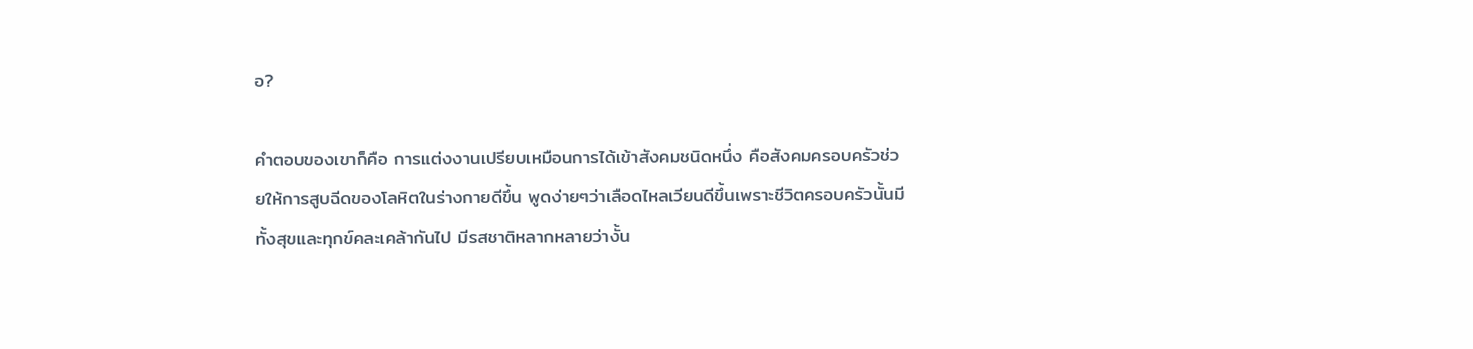อ?

คำตอบของเขาก็คือ การแต่งงานเปรียบเหมือนการได้เข้าสังคมชนิดหนึ่ง คือสังคมครอบครัวช่วยให้การสูบฉีดของโลหิตในร่างกายดีขึ้น พูดง่ายๆว่าเลือดไหลเวียนดีขึ้นเพราะชีวิตครอบครัวนั้นมีทั้งสุขและทุกข์คละเคล้ากันไป มีรสชาติหลากหลายว่างั้น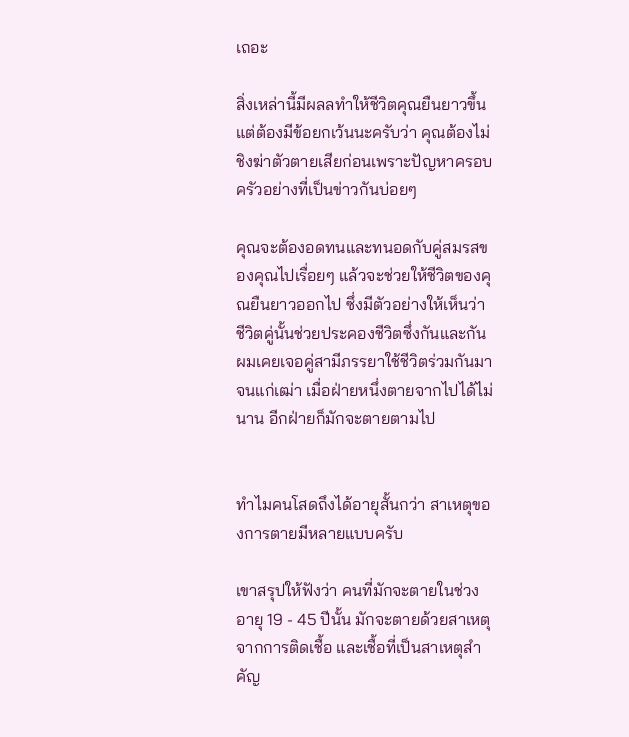เถอะ

สิ่งเหล่านี้มีผลลทำให้ชีวิตคุณยืนยาวขึ้น แต่ต้องมีข้อยกเว้นนะครับว่า คุณต้องไม่ชิงฆ่าตัวตายเสียก่อนเพราะปัญหาครอบครัวอย่างที่เป็นข่าวกันบ่อยๆ

คุณจะต้องอดทนและทนอดกับคู่สมรสของคุณไปเรื่อยๆ แล้วจะช่วยให้ชีวิตของคุณยืนยาวออกไป ซึ่งมีตัวอย่างให้เห็นว่าชีวิตคู่นั้นช่วยประคองชีวิตซึ่งกันและกัน ผมเคยเจอคู่สามีภรรยาใช้ชีวิตร่วมกันมาจนแก่เฒ่า เมื่อฝ่ายหนึ่งตายจากไปได้ไม่นาน อีกฝ่ายก็มักจะตายตามไป


ทำไมคนโสดถึงได้อายุสั้นกว่า สาเหตุของการตายมีหลายแบบครับ

เขาสรุปให้ฟังว่า คนที่มักจะตายในช่วงอายุ 19 - 45 ปีนั้น มักจะตายด้วยสาเหตุจากการติดเชื้อ และเชื้อที่เป็นสาเหตุสำคัญ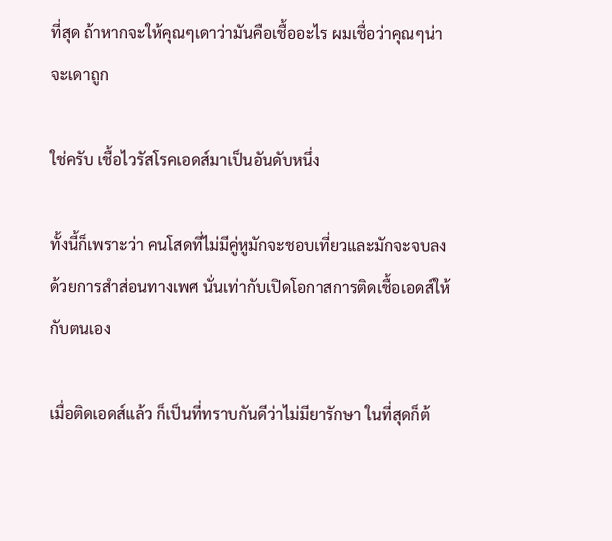ที่สุด ถ้าหากจะให้คุณๆเดาว่ามันคือเชื้ออะไร ผมเชื่อว่าคุณๆน่าจะเดาถูก

ใช่ครับ เชื้อไวรัสโรคเอดส์มาเป็นอันดับหนึ่ง

ทั้งนี้ก็เพราะว่า คนโสดที่ไม่มีคู่หูมักจะชอบเที่ยวและมักจะจบลงด้วยการสำส่อนทางเพศ นั่นเท่ากับเปิดโอกาสการติดเชื้อเอดส์ให้กับตนเอง

เมื่อติดเอดส์แล้ว ก็เป็นที่ทราบกันดีว่าไม่มียารักษา ในที่สุดก็ต้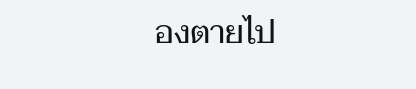องตายไป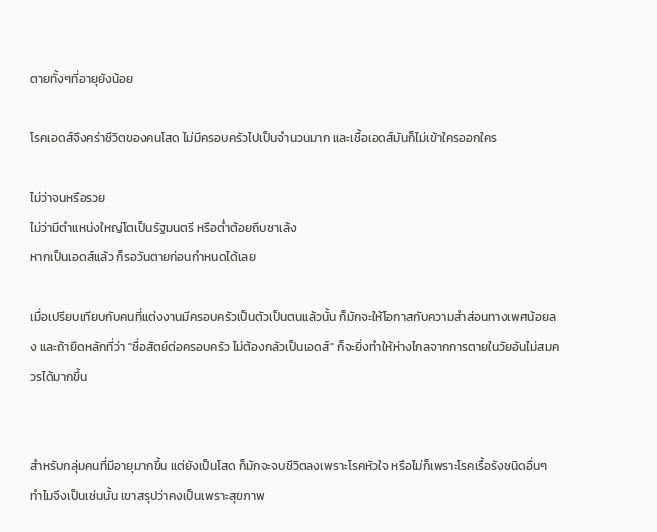ตายทั้งๆที่อายุยังน้อย

โรคเอดส์จึงคร่าชีวิตของคนโสด ไม่มีครอบครัวไปเป็นจำนวนมาก และเชื้อเอดส์มันก็ไม่เข้าใครออกใคร

ไม่ว่าจนหรือรวย
ไม่ว่ามีตำแหน่งใหญ่โตเป็นรัฐมนตรี หรือต่ำต้อยถีบซาเล้ง
หากเป็นเอดส์แล้ว ก็รอวันตายก่อนกำหนดได้เลย

เมื่อเปรียบเทียบกับคนที่แต่งงานมีครอบครัวเป็นตัวเป็นตนแล้วนั้น ก็มักจะให้โอกาสกับความสำส่อนทางเพศน้อยลง และถ้ายึดหลักที่ว่า "ซื่อสัตย์ต่อครอบครัว ไม่ต้องกลัวเป็นเอดส์" ก็จะยิ่งทำให้ห่างไกลจากการตายในวัยอันไม่สมควรได้มากขึ้น


สำหรับกลุ่มคนที่มีอายุมากขึ้น แต่ยังเป็นโสด ก็มักจะจบชีวิตลงเพราะโรคหัวใจ หรือไม่ก็เพราะโรคเรื้อรังชนิดอื่นๆ ทำไมจึงเป็นเช่นนั้น เขาสรุปว่าคงเป็นเพราะสุขภาพ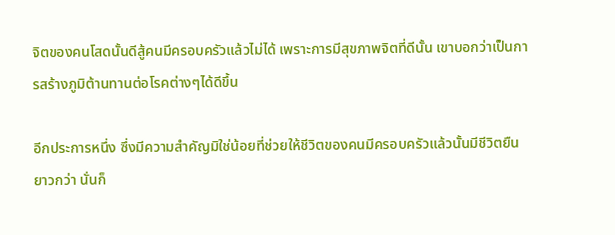จิตของคนโสดนั้นดีสู้คนมีครอบครัวแล้วไม่ได้ เพราะการมีสุขภาพจิตที่ดีนั้น เขาบอกว่าเป็นการสร้างภูมิต้านทานต่อโรคต่างๆได้ดีขึ้น

อีกประการหนึ่ง ซึ่งมีความสำคัญมิใช่น้อยที่ช่วยให้ชีวิตของคนมีครอบครัวแล้วนั้นมีชีวิตยืนยาวกว่า นั่นก็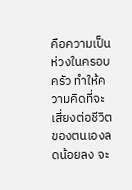คือความเป็นห่วงในครอบครัว ทำให้ความคิดที่จะเสี่ยงต่อชีวิตของตนเองลดน้อยลง จะ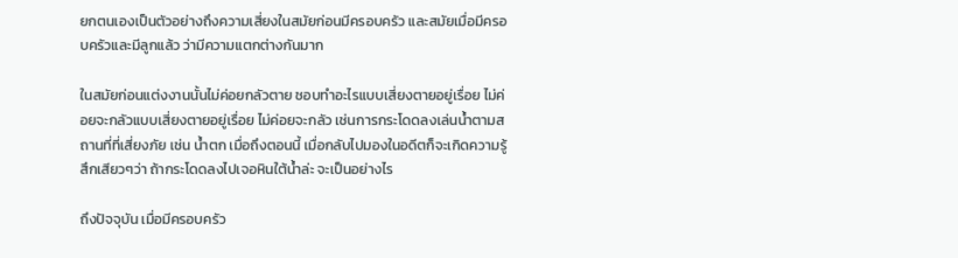ยกตนเองเป็นตัวอย่างถึงความเสี่ยงในสมัยก่อนมีครอบครัว และสมัยเมื่อมีครอบครัวและมีลูกแล้ว ว่ามีความแตกต่างกันมาก

ในสมัยก่อนแต่งงานนั้นไม่ค่อยกลัวตาย ชอบทำอะไรแบบเสี่ยงตายอยู่เรื่อย ไม่ค่อยจะกลัวแบบเสี่ยงตายอยู่เรื่อย ไม่ค่อยจะกลัว เช่นการกระโดดลงเล่นน้ำตามสถานที่ที่เสี่ยงภัย เช่น น้ำตก เมื่อถึงตอนนี้ เมื่อกลับไปมองในอดีตก็จะเกิดความรู้สึกเสียวๆว่า ถ้ากระโดดลงไปเจอหินใต้น้ำล่ะ จะเป็นอย่างไร

ถึงปัจจุบัน เมื่อมีครอบครัว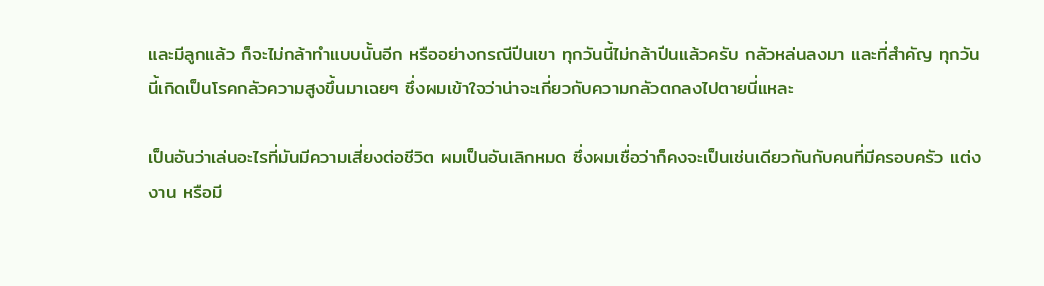และมีลูกแล้ว ก็จะไม่กล้าทำแบบนั้นอีก หรืออย่างกรณีปีนเขา ทุกวันนี้ไม่กล้าปีนแล้วครับ กลัวหล่นลงมา และที่สำคัญ ทุกวันนี้เกิดเป็นโรคกลัวความสูงขึ้นมาเฉยๆ ซึ่งผมเข้าใจว่าน่าจะเกี่ยวกับความกลัวตกลงไปตายนี่แหละ

เป็นอันว่าเล่นอะไรที่มันมีความเสี่ยงต่อชีวิต ผมเป็นอันเลิกหมด ซึ่งผมเชื่อว่าก็คงจะเป็นเช่นเดียวกันกับคนที่มีครอบครัว แต่งงาน หรือมี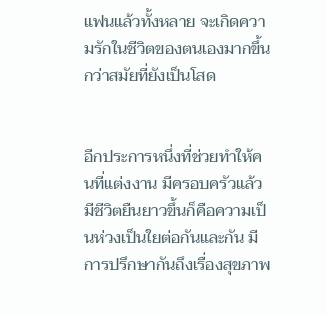แฟนแล้วทั้งหลาย จะเกิดความรักในชีวิตของตนเองมากขึ้นกว่าสมัยที่ยังเป็นโสด


อีกประการหนึ่งที่ช่วยทำให้คนที่แต่งงาน มีครอบครัวแล้ว มีชีวิตยืนยาวขึ้นก็คือความเป็นห่วงเป็นใยต่อกันและกัน มีการปรึกษากันถึงเรื่องสุขภาพ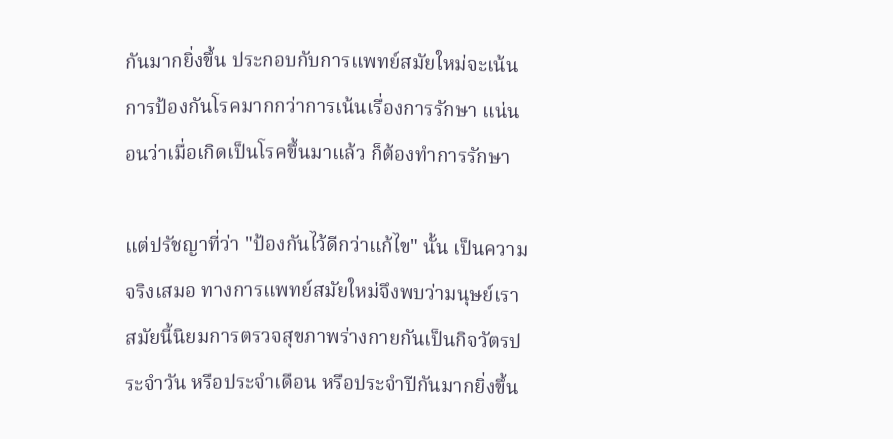กันมากยิ่งขึ้น ประกอบกับการแพทย์สมัยใหม่จะเน้นการป้องกันโรคมากกว่าการเน้นเรื่องการรักษา แน่นอนว่าเมื่อเกิดเป็นโรคขึ้นมาแล้ว ก็ต้องทำการรักษา

แต่ปรัชญาที่ว่า "ป้องกันไว้ดีกว่าแก้ไข" นั้น เป็นความจริงเสมอ ทางการแพทย์สมัยใหม่จึงพบว่ามนุษย์เราสมัยนี้นิยมการตรวจสุขภาพร่างกายกันเป็นกิจวัตรประจำวัน หรือประจำเดือน หรือประจำปีกันมากยิ่งขึ้น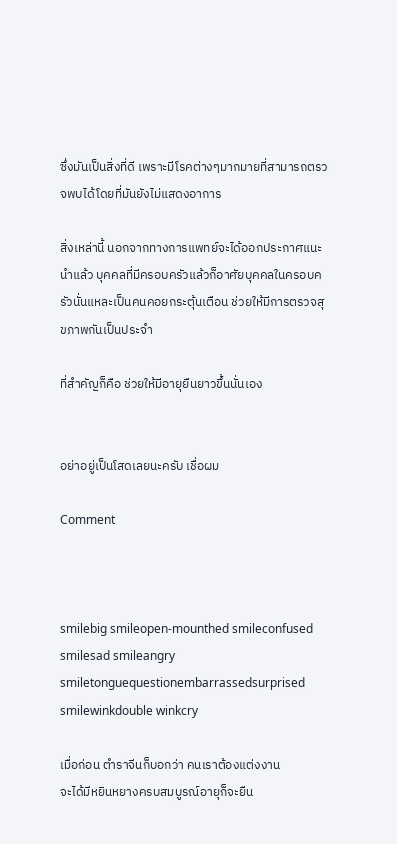ซึ่งมันเป็นสิ่งที่ดี เพราะมีโรคต่างๆมากมายที่สามารถตรวจพบได้โดยที่มันยังไม่แสดงอาการ

สิ่งเหล่านี้ นอกจากทางการแพทย์จะได้ออกประกาศแนะนำแล้ว บุคคลที่มีครอบครัวแล้วก็อาศัยบุคคลในครอบครัวนั่นแหละเป็นคนคอยกระตุ้นเตือน ช่วยให้มีการตรวจสุขภาพกันเป็นประจำ

ที่สำคัญก็คือ ช่วยให้มีอายุยืนยาวขึ้นนั่นเอง


อย่าอยู่เป็นโสดเลยนะครับ เชื่อผม

Comment



smilebig smileopen-mounthed smileconfused smilesad smileangry smiletonguequestionembarrassedsurprised smilewinkdouble winkcry

เมื่อก่อน ตำราจีนก็บอกว่า คนเราต้องแต่งงาน
จะได้มีหยินหยางครบสมบูรณ์อายุก็จะยืน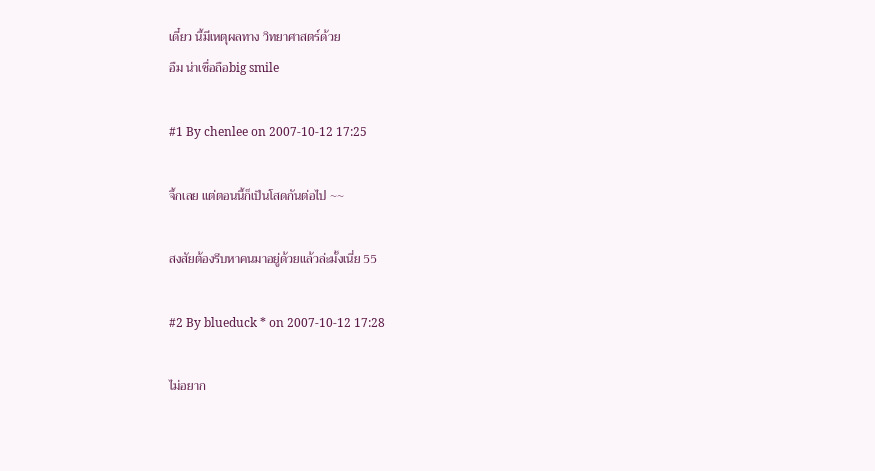เดี๋ยว นี้มีเหตุผลทาง วิทยาศาสตร์ด้วย
อืม น่าเชื่อถือbig smile

#1 By chenlee on 2007-10-12 17:25

จึ้กเลย แต่ตอนนี้ก็เป็นโสดกันต่อไป ~~

สงสัยต้องรีบหาคนมาอยู่ด้วยแล้วล่ะมั้งเนี่ย 55

#2 By blueduck * on 2007-10-12 17:28

ไม่อยาก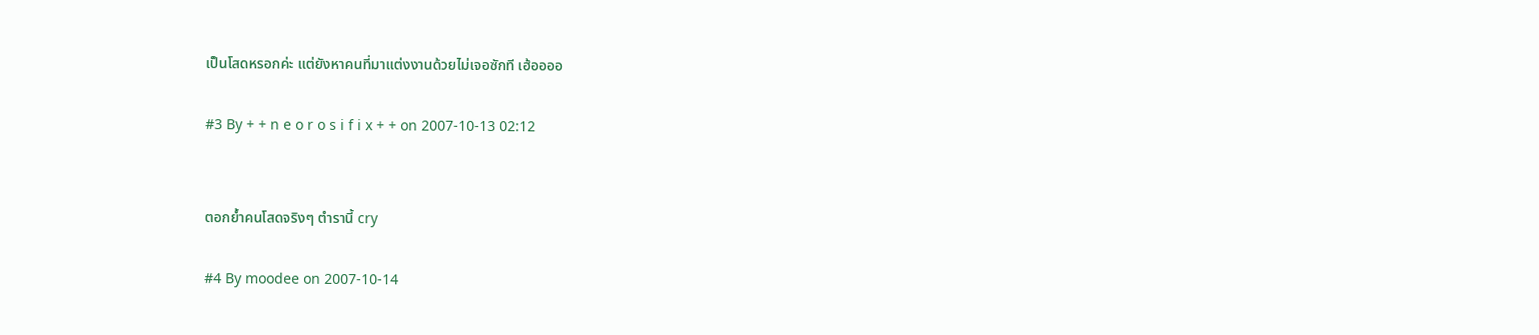เป็นโสดหรอกค่ะ แต่ยังหาคนที่มาแต่งงานด้วยไม่เจอซักที เฮ้ออออ

#3 By + + n e o r o s i f i x + + on 2007-10-13 02:12


ตอกย้ำคนโสดจริงๆ ตำรานี้ cry

#4 By moodee on 2007-10-14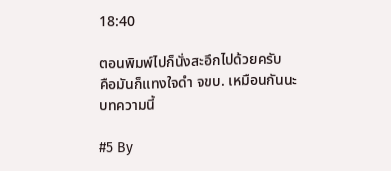18:40

ตอนพิมพ์ไปก็นั่งสะอึกไปด้วยครับ
คือมันก็แทงใจดำ จขบ. เหมือนกันนะ บทความนี้

#5 By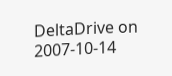DeltaDrive on 2007-10-14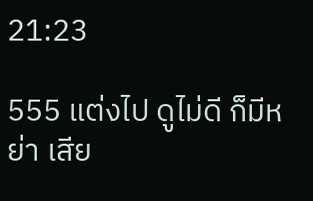21:23

555 แต่งไป ดูไม่ดี ก็มีหย่า เสีย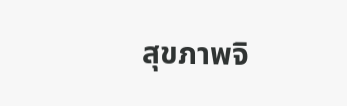สุขภาพจิ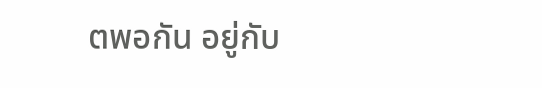ตพอกัน อยู่กับ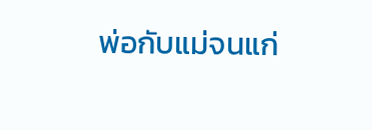พ่อกับแม่จนแก่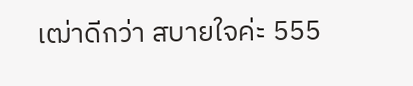เฒ่าดีกว่า สบายใจค่ะ 555